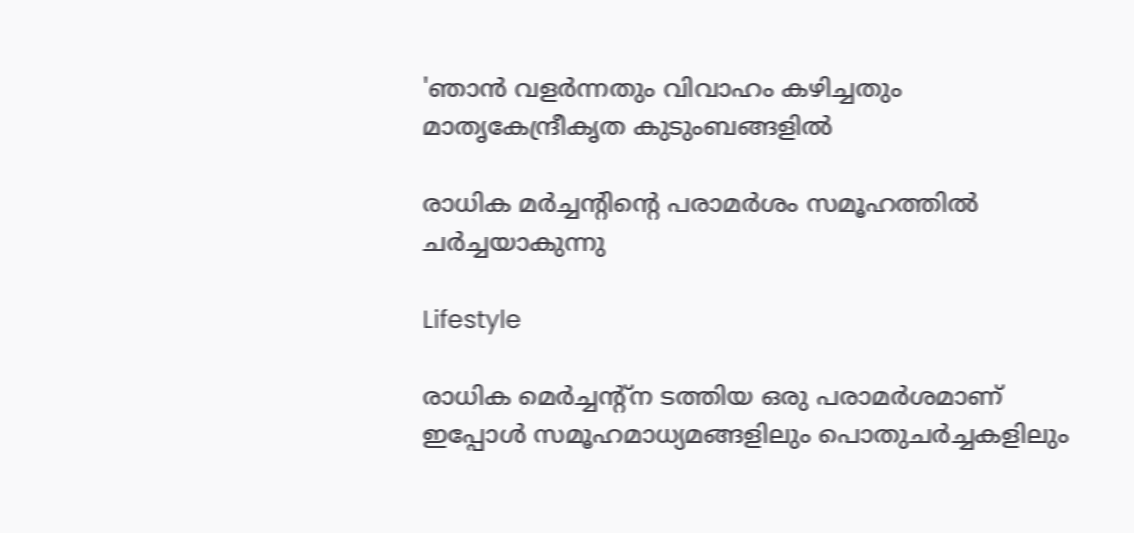'ഞാൻ വളർന്നതും വിവാഹം കഴിച്ചതും മാതൃകേന്ദ്രീകൃത കുടുംബങ്ങളിൽ

രാധിക മർച്ചന്റിന്റെ പരാമർശം സമൂഹത്തിൽ ചർച്ചയാകുന്നു

Lifestyle

രാധിക മെർച്ചന്റ്ന ടത്തിയ ഒരു പരാമർശമാണ് ഇപ്പോൾ സമൂഹമാധ്യമങ്ങളിലും പൊതുചർച്ചകളിലും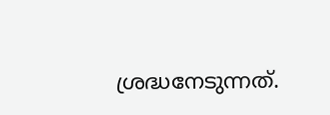ശ്രദ്ധനേടുന്നത്.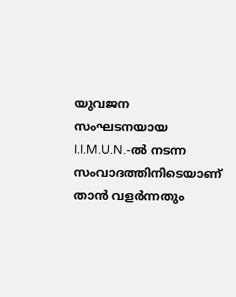യുവജന സംഘടനയായ I.I.M.U.N.-ൽ നടന്ന സംവാദത്തിനിടെയാണ് താൻ വളർന്നതും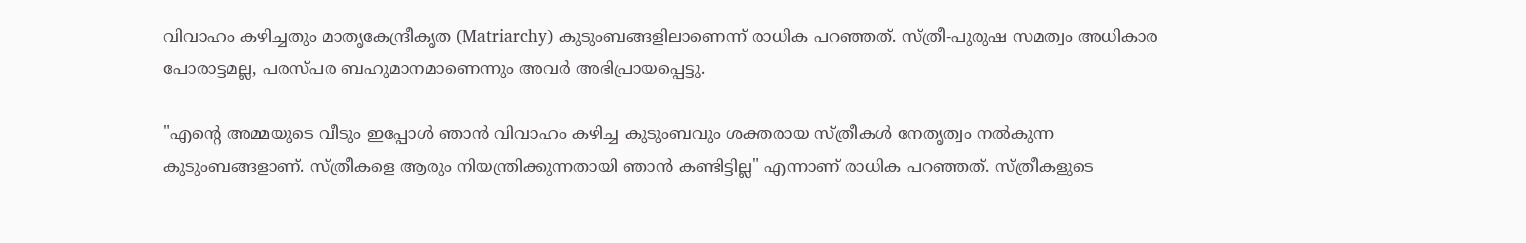വിവാഹം കഴിച്ചതും മാതൃകേന്ദ്രീകൃത (Matriarchy) കുടുംബങ്ങളിലാണെന്ന് രാധിക പറഞ്ഞത്. സ്ത്രീ-പുരുഷ സമത്വം അധികാര പോരാട്ടമല്ല, പരസ്പര ബഹുമാനമാണെന്നും അവർ അഭിപ്രായപ്പെട്ടു.

"എന്റെ അമ്മയുടെ വീടും ഇപ്പോൾ ഞാൻ വിവാഹം കഴിച്ച കുടുംബവും ശക്തരായ സ്ത്രീകൾ നേതൃത്വം നൽകുന്ന കുടുംബങ്ങളാണ്. സ്ത്രീകളെ ആരും നിയന്ത്രിക്കുന്നതായി ഞാൻ കണ്ടിട്ടില്ല" എന്നാണ് രാധിക പറഞ്ഞത്. സ്ത്രീകളുടെ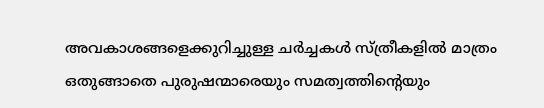അവകാശങ്ങളെക്കുറിച്ചുള്ള ചർച്ചകൾ സ്ത്രീകളിൽ മാത്രം ഒതുങ്ങാതെ പുരുഷന്മാരെയും സമത്വത്തിന്റെയും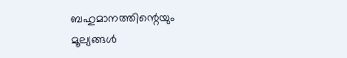ബഹുമാനത്തിന്റെയും മൂല്യങ്ങൾ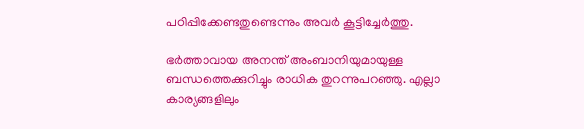പഠിപ്പിക്കേണ്ടതുണ്ടെന്നും അവർ കൂട്ടിച്ചേർത്തു.

ഭർത്താവായ അനന്ത് അംബാനിയുമായുള്ള ബന്ധത്തെക്കുറിച്ചും രാധിക തുറന്നുപറഞ്ഞു. എല്ലാ കാര്യങ്ങളിലും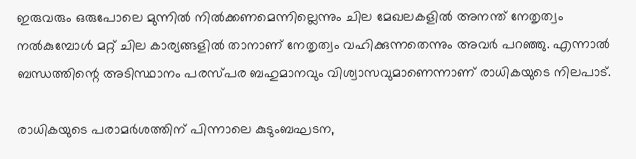ഇരുവരും ഒരുപോലെ മുന്നിൽ നിൽക്കണമെന്നില്ലെന്നും ചില മേഖലകളിൽ അനന്ത് നേതൃത്വം നൽകുമ്പോൾ മറ്റ് ചില കാര്യങ്ങളിൽ താനാണ് നേതൃത്വം വഹിക്കുന്നതെന്നും അവർ പറഞ്ഞു. എന്നാൽ ബന്ധത്തിന്റെ അടിസ്ഥാനം പരസ്പര ബഹുമാനവും വിശ്വാസവുമാണെന്നാണ് രാധികയുടെ നിലപാട്.

രാധികയുടെ പരാമർശത്തിന് പിന്നാലെ കുടുംബഘടന,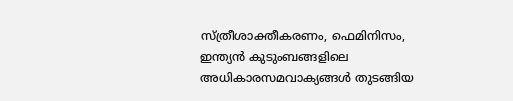സ്ത്രീശാക്തീകരണം, ഫെമിനിസം, ഇന്ത്യൻ കുടുംബങ്ങളിലെ അധികാരസമവാക്യങ്ങൾ തുടങ്ങിയ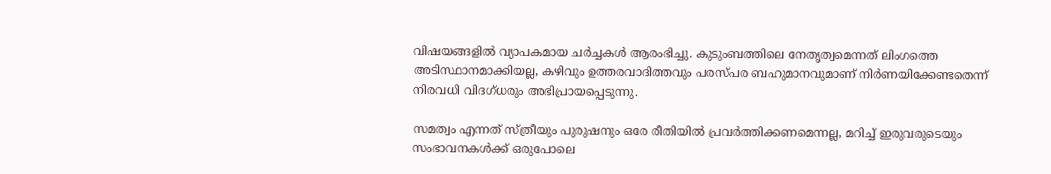വിഷയങ്ങളിൽ വ്യാപകമായ ചർച്ചകൾ ആരംഭിച്ചു. കുടുംബത്തിലെ നേതൃത്വമെന്നത് ലിംഗത്തെ അടിസ്ഥാനമാക്കിയല്ല, കഴിവും ഉത്തരവാദിത്തവും പരസ്പര ബഹുമാനവുമാണ് നിർണയിക്കേണ്ടതെന്ന് നിരവധി വിദഗ്ധരും അഭിപ്രായപ്പെടുന്നു.

സമത്വം എന്നത് സ്ത്രീയും പുരുഷനും ഒരേ രീതിയിൽ പ്രവർത്തിക്കണമെന്നല്ല, മറിച്ച് ഇരുവരുടെയും സംഭാവനകൾക്ക് ഒരുപോലെ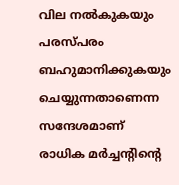വില നൽകുകയും പരസ്പരം ബഹുമാനിക്കുകയും ചെയ്യുന്നതാണെന്ന സന്ദേശമാണ് രാധിക മർച്ചന്റിന്റെ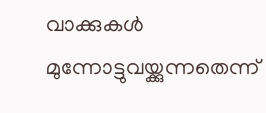വാക്കുകൾ മുന്നോട്ടുവയ്ക്കുന്നതെന്ന്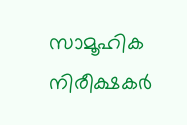സാമൂഹിക നിരീക്ഷകർ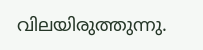വിലയിരുത്തുന്നു.